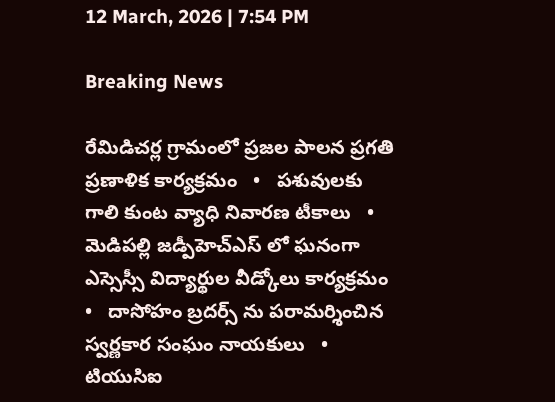12 March, 2026 | 7:54 PM

Breaking News

రేమిడిచర్ల గ్రామంలో ప్రజల పాలన ప్రగతి ప్రణాళిక కార్యక్రమం   •   పశువులకు గాలి కుంట వ్యాధి నివారణ టీకాలు   •   మెడిపల్లి జడ్పీహెచ్ఎస్ లో ఘనంగా ఎస్సెస్సీ విద్యార్థుల వీడ్కోలు కార్యక్రమం   •   దాసోహం బ్రదర్స్ ను పరామర్శించిన స్వర్ణకార సంఘం నాయకులు   •   టియుసిఐ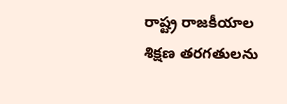రాష్ట్ర రాజకీయాల శిక్షణ తరగతులను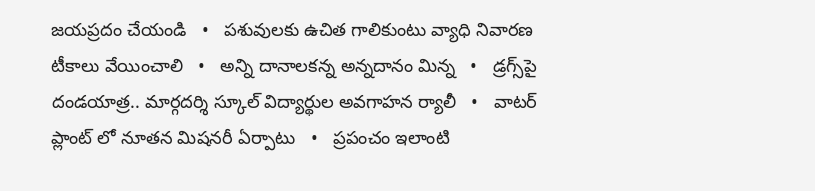జయప్రదం చేయండి   •   పశువులకు ఉచిత గాలికుంటు వ్యాధి నివారణ టీకాలు వేయించాలి   •   అన్ని దానాలకన్న అన్నదానం మిన్న   •   డ్రగ్స్‌పై దండయాత్ర.. మార్గదర్శి స్కూల్ విద్యార్థుల అవగాహన ర్యాలీ   •   వాటర్ ప్లాంట్ లో నూతన మిషనరీ ఏర్పాటు   •   ప్రపంచం ఇలాంటి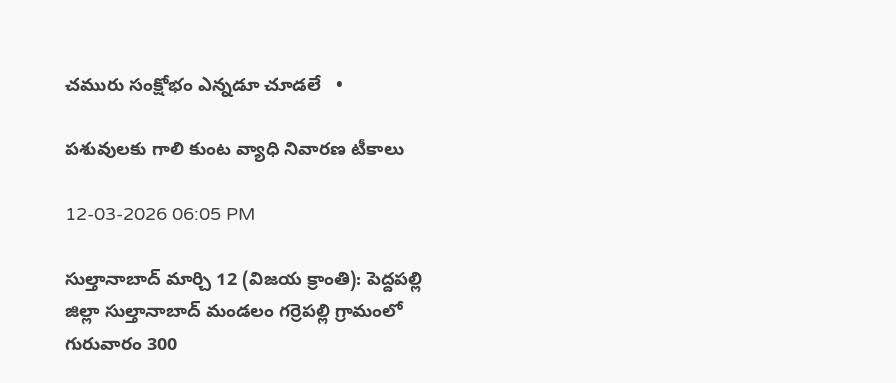చమురు సంక్షోభం ఎన్నడూ చూడలే   •

పశువులకు గాలి కుంట వ్యాధి నివారణ టీకాలు

12-03-2026 06:05 PM

సుల్తానాబాద్ మార్చి 12 (విజయ క్రాంతి): పెద్దపల్లి జిల్లా సుల్తానాబాద్ మండలం గర్రెపల్లి గ్రామంలో గురువారం 300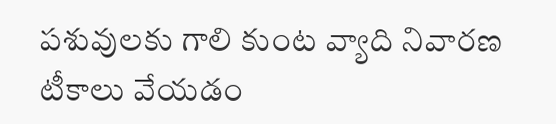పశువులకు గాలి కుంట వ్యాది నివారణ టీకాలు వేయడం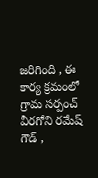జరిగింది , ఈ కార్య క్రమంలో గ్రామ సర్పంచ్ వీరగోని రమేష్ గౌడ్ ,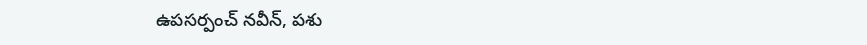ఉపసర్పంచ్ నవీన్, పశు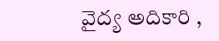వైద్య అదికారి ,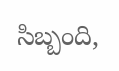సిబ్బంది,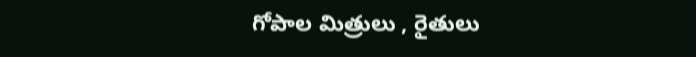గోపాల మిత్రులు , రైతులు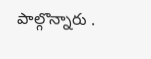పాల్గొన్నారు .